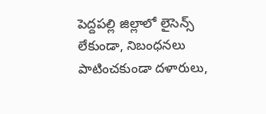పెద్దపల్లి జిల్లాలో లైసెన్స్ లేకుండా, నిబంధనలు పాటించకుండా దళారులు,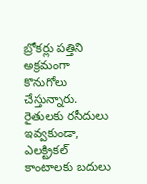బ్రోకర్లు పత్తిని అక్రమంగా కొనుగోలు చేస్తున్నారు. రైతులకు రసీదులు ఇవ్వకుండా, ఎలక్ట్రికల్ కాంటాలకు బదులు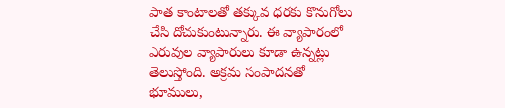పాత కాంటాలతో తక్కువ ధరకు కొనుగోలు చేసి దోచుకుంటున్నారు. ఈ వ్యాపారంలో ఎరువుల వ్యాపారులు కూడా ఉన్నట్లు తెలుస్తోంది. అక్రమ సంపాదనతో భూములు,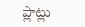ప్లాట్లు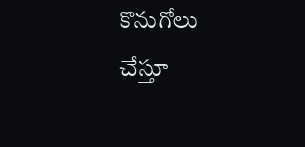కొనుగోలు చేస్తూ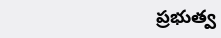ప్రభుత్వ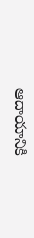ఆదాయానికి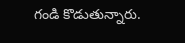గండి కొడుతున్నారు.